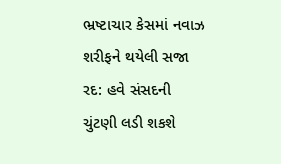ભ્રષ્ટાચાર કેસમાં નવાઝ શરીફને થયેલી સજા રદ: હવે સંસદની ચુંટણી લડી શકશે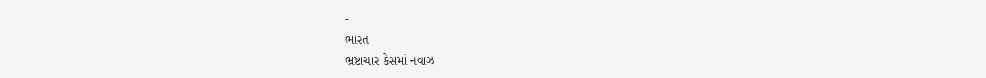-
ભારત
ભ્રષ્ટાચાર કેસમાં નવાઝ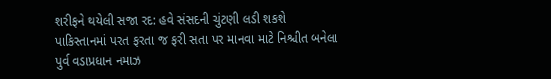શરીફને થયેલી સજા રદ: હવે સંસદની ચુંટણી લડી શકશે
પાકિસ્તાનમાં પરત ફરતા જ ફરી સતા પર માનવા માટે નિશ્ચીત બનેલા પુર્વ વડાપ્રધાન નમાઝ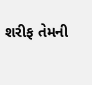શરીફ તેમની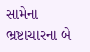સામેના ભ્રષ્ટાચારના બે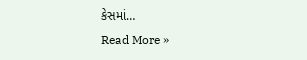કેસમાં…
Read More »